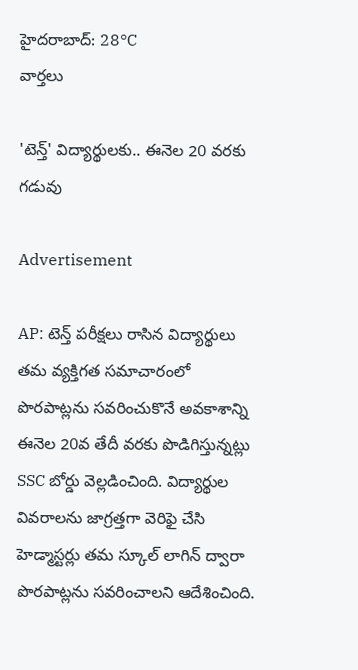హైదరాబాద్: 28°C
వార్తలు

'టెన్త్' విద్యార్థులకు.. ఈనెల 20 వరకు గడువు

Advertisement

AP: టెన్త్ పరీక్షలు రాసిన విద్యార్థులు తమ వ్యక్తిగత సమాచారంలో పొరపాట్లను సవరించుకొనే అవకాశాన్ని ఈనెల 20వ తేదీ వరకు పొడిగిస్తున్నట్లు SSC బోర్డు వెల్లడించింది. విద్యార్థుల వివరాలను జాగ్రత్తగా వెరిఫై చేసి హెడ్మాస్టర్లు తమ స్కూల్ లాగిన్ ద్వారా పొరపాట్లను సవరించాలని ఆదేశించింది.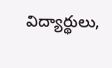విద్యార్థులు,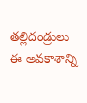తల్లిదండ్రులు ఈ అవకాశాన్ని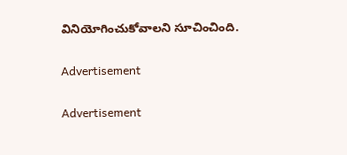వినియోగించుకోవాలని సూచించింది.

Advertisement

Advertisement